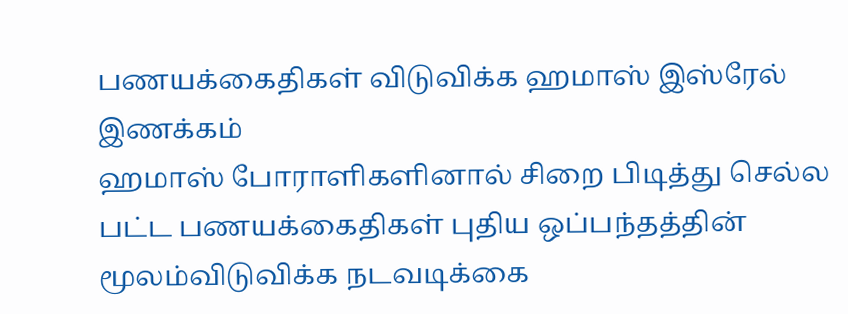பணயக்கைதிகள் விடுவிக்க ஹமாஸ் இஸ்ரேல் இணக்கம்
ஹமாஸ் போராளிகளினால் சிறை பிடித்து செல்ல பட்ட பணயக்கைதிகள் புதிய ஒப்பந்தத்தின் மூலம்விடுவிக்க நடவடிக்கை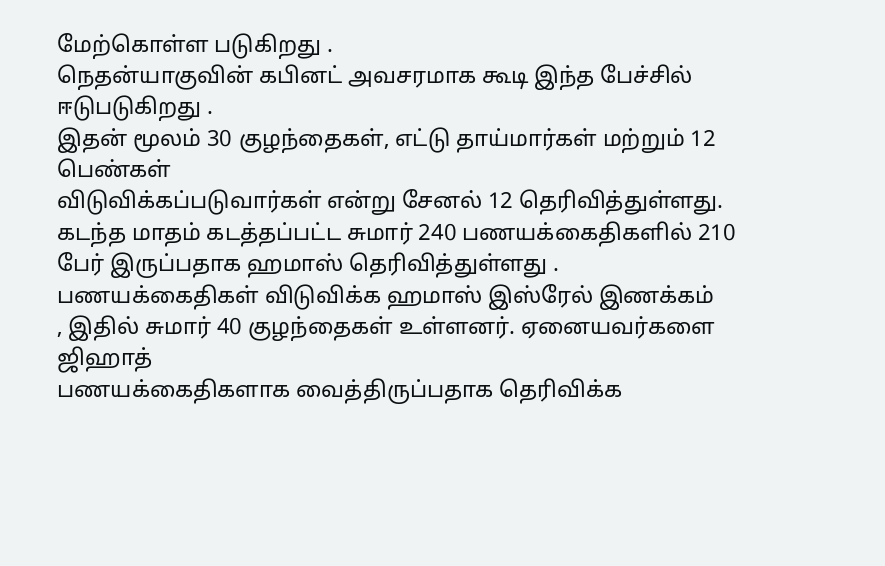மேற்கொள்ள படுகிறது .
நெதன்யாகுவின் கபினட் அவசரமாக கூடி இந்த பேச்சில் ஈடுபடுகிறது .
இதன் மூலம் 30 குழந்தைகள், எட்டு தாய்மார்கள் மற்றும் 12 பெண்கள்
விடுவிக்கப்படுவார்கள் என்று சேனல் 12 தெரிவித்துள்ளது.
கடந்த மாதம் கடத்தப்பட்ட சுமார் 240 பணயக்கைதிகளில் 210 பேர் இருப்பதாக ஹமாஸ் தெரிவித்துள்ளது .
பணயக்கைதிகள் விடுவிக்க ஹமாஸ் இஸ்ரேல் இணக்கம்
, இதில் சுமார் 40 குழந்தைகள் உள்ளனர். ஏனையவர்களை ஜிஹாத்
பணயக்கைதிகளாக வைத்திருப்பதாக தெரிவிக்க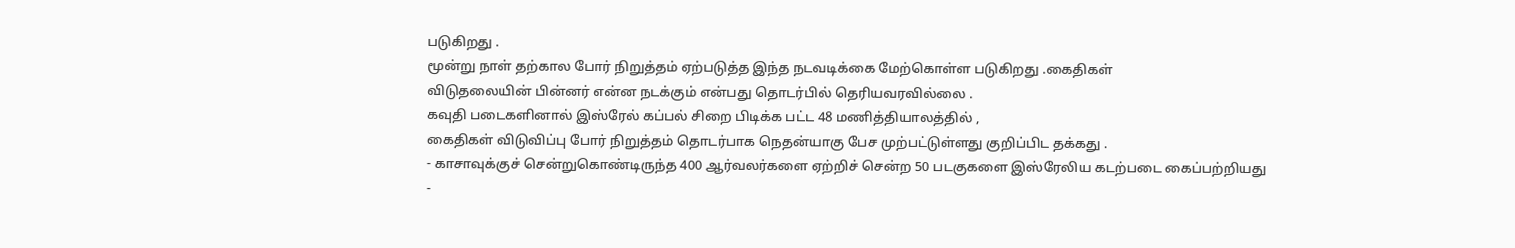படுகிறது .
மூன்று நாள் தற்கால போர் நிறுத்தம் ஏற்படுத்த இந்த நடவடிக்கை மேற்கொள்ள படுகிறது .கைதிகள்
விடுதலையின் பின்னர் என்ன நடக்கும் என்பது தொடர்பில் தெரியவரவில்லை .
கவுதி படைகளினால் இஸ்ரேல் கப்பல் சிறை பிடிக்க பட்ட 48 மணித்தியாலத்தில் ,
கைதிகள் விடுவிப்பு போர் நிறுத்தம் தொடர்பாக நெதன்யாகு பேச முற்பட்டுள்ளது குறிப்பிட தக்கது .
- காசாவுக்குச் சென்றுகொண்டிருந்த 400 ஆர்வலர்களை ஏற்றிச் சென்ற 50 படகுகளை இஸ்ரேலிய கடற்படை கைப்பற்றியது
-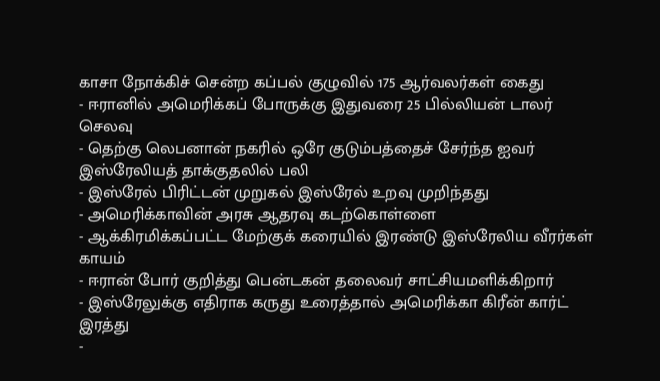காசா நோக்கிச் சென்ற கப்பல் குழுவில் 175 ஆர்வலர்கள் கைது
- ஈரானில் அமெரிக்கப் போருக்கு இதுவரை 25 பில்லியன் டாலர் செலவு
- தெற்கு லெபனான் நகரில் ஒரே குடும்பத்தைச் சேர்ந்த ஐவர் இஸ்ரேலியத் தாக்குதலில் பலி
- இஸ்ரேல் பிரிட்டன் முறுகல் இஸ்ரேல் உறவு முறிந்தது
- அமெரிக்காவின் அரசு ஆதரவு கடற்கொள்ளை
- ஆக்கிரமிக்கப்பட்ட மேற்குக் கரையில் இரண்டு இஸ்ரேலிய வீரர்கள் காயம்
- ஈரான் போர் குறித்து பென்டகன் தலைவர் சாட்சியமளிக்கிறார்
- இஸ்ரேலுக்கு எதிராக கருது உரைத்தால் அமெரிக்கா கிரீன் கார்ட் இரத்து
-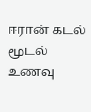ஈரான் கடல் மூடல் உணவு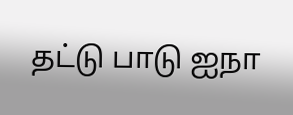தட்டு பாடு ஐநா